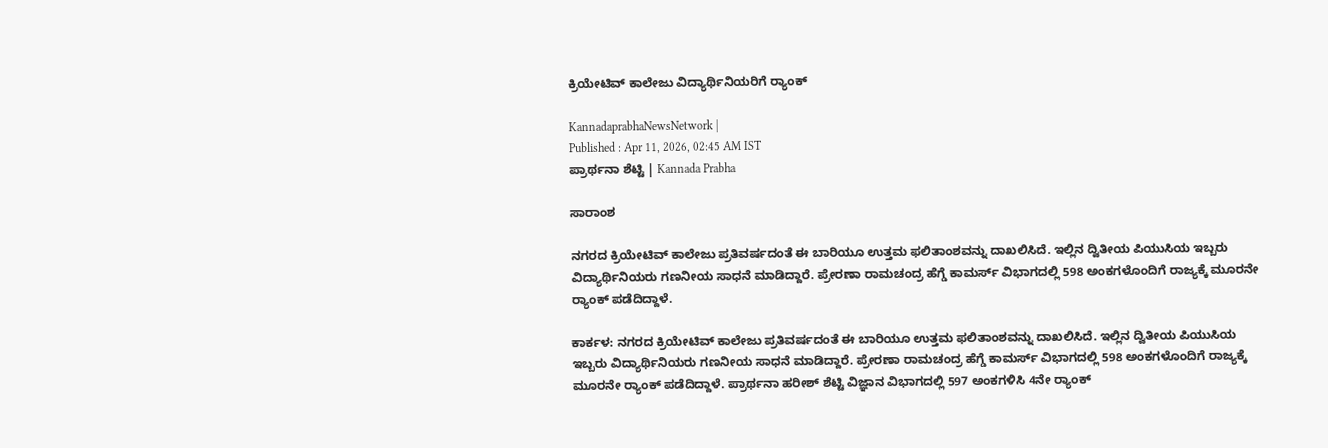ಕ್ರಿಯೇಟಿವ್ ಕಾಲೇಜು ವಿದ್ಯಾರ್ಥಿನಿಯರಿಗೆ ರ್‍ಯಾಂಕ್‌

KannadaprabhaNewsNetwork |
Published : Apr 11, 2026, 02:45 AM IST
ಪ್ರಾರ್ಥನಾ ಶೆಟ್ಟಿ | Kannada Prabha

ಸಾರಾಂಶ

ನಗರದ ಕ್ರಿಯೇಟಿವ್ ಕಾಲೇಜು ಪ್ರತಿವರ್ಷದಂತೆ ಈ ಬಾರಿಯೂ ಉತ್ತಮ ಫಲಿತಾಂಶವನ್ನು ದಾಖಲಿಸಿದೆ. ಇಲ್ಲಿನ ದ್ವಿತೀಯ ಪಿಯುಸಿಯ ಇಬ್ಬರು ವಿದ್ಯಾರ್ಥಿನಿಯರು ಗಣನೀಯ ಸಾಧನೆ ಮಾಡಿದ್ದಾರೆ. ಪ್ರೇರಣಾ ರಾಮಚಂದ್ರ ಹೆಗ್ಡೆ ಕಾಮರ್ಸ್ ವಿಭಾಗದಲ್ಲಿ 598 ಅಂಕಗಳೊಂದಿಗೆ ರಾಜ್ಯಕ್ಕೆ ಮೂರನೇ ರ್‍ಯಾಂಕ್‌ ಪಡೆದಿದ್ದಾಳೆ.

ಕಾರ್ಕಳ: ನಗರದ ಕ್ರಿಯೇಟಿವ್ ಕಾಲೇಜು ಪ್ರತಿವರ್ಷದಂತೆ ಈ ಬಾರಿಯೂ ಉತ್ತಮ ಫಲಿತಾಂಶವನ್ನು ದಾಖಲಿಸಿದೆ. ಇಲ್ಲಿನ ದ್ವಿತೀಯ ಪಿಯುಸಿಯ ಇಬ್ಬರು ವಿದ್ಯಾರ್ಥಿನಿಯರು ಗಣನೀಯ ಸಾಧನೆ ಮಾಡಿದ್ದಾರೆ. ಪ್ರೇರಣಾ ರಾಮಚಂದ್ರ ಹೆಗ್ಡೆ ಕಾಮರ್ಸ್ ವಿಭಾಗದಲ್ಲಿ 598 ಅಂಕಗಳೊಂದಿಗೆ ರಾಜ್ಯಕ್ಕೆ ಮೂರನೇ ರ್‍ಯಾಂಕ್‌ ಪಡೆದಿದ್ದಾಳೆ. ಪ್ರಾರ್ಥನಾ ಹರೀಶ್ ಶೆಟ್ಟಿ ವಿಜ್ಞಾನ ವಿಭಾಗದಲ್ಲಿ 597 ಅಂಕಗಳಿಸಿ 4ನೇ ರ್‍ಯಾಂಕ್‌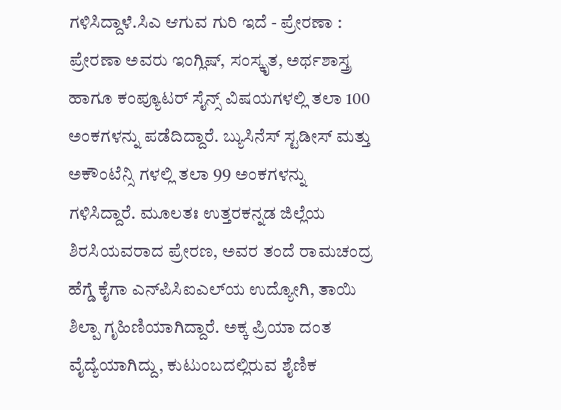ಗಳಿಸಿದ್ದಾಳೆ.ಸಿಎ ಆಗುವ ಗುರಿ ಇದೆ - ಪ್ರೇರಣಾ : ಪ್ರೇರಣಾ ಅವರು ಇಂಗ್ಲಿಷ್, ಸಂಸ್ಕೃತ, ಅರ್ಥಶಾಸ್ತ್ರ ಹಾಗೂ ಕಂಪ್ಯೂಟರ್ ಸೈನ್ಸ್ ವಿಷಯಗಳಲ್ಲಿ ತಲಾ 100 ಅಂಕಗಳನ್ನು ಪಡೆದಿದ್ದಾರೆ‌. ಬ್ಯುಸಿನೆಸ್ ಸ್ಟಡೀಸ್ ಮತ್ತು ಅಕೌಂಟೆನ್ಸಿ ಗಳಲ್ಲಿ ತಲಾ 99 ಅಂಕಗಳನ್ನು ಗಳಿಸಿದ್ದಾರೆ. ಮೂಲತಃ ಉತ್ತರಕನ್ನಡ ಜಿಲ್ಲೆಯ ಶಿರಸಿಯವರಾದ ಪ್ರೇರಣ, ಅವರ ತಂದೆ ರಾಮಚಂದ್ರ ಹೆಗ್ಡೆ ಕೈಗಾ ಎನ್‌ಪಿಸಿಐಎಲ್‌ಯ ಉದ್ಯೋಗಿ, ತಾಯಿ ಶಿಲ್ಪಾ ಗೃಹಿಣಿಯಾಗಿದ್ದಾರೆ. ಅಕ್ಕ ಪ್ರಿಯಾ ದಂತ ವೈದ್ಯೆಯಾಗಿದ್ದು, ಕುಟುಂಬದಲ್ಲಿರುವ ಶೈಣಿಕ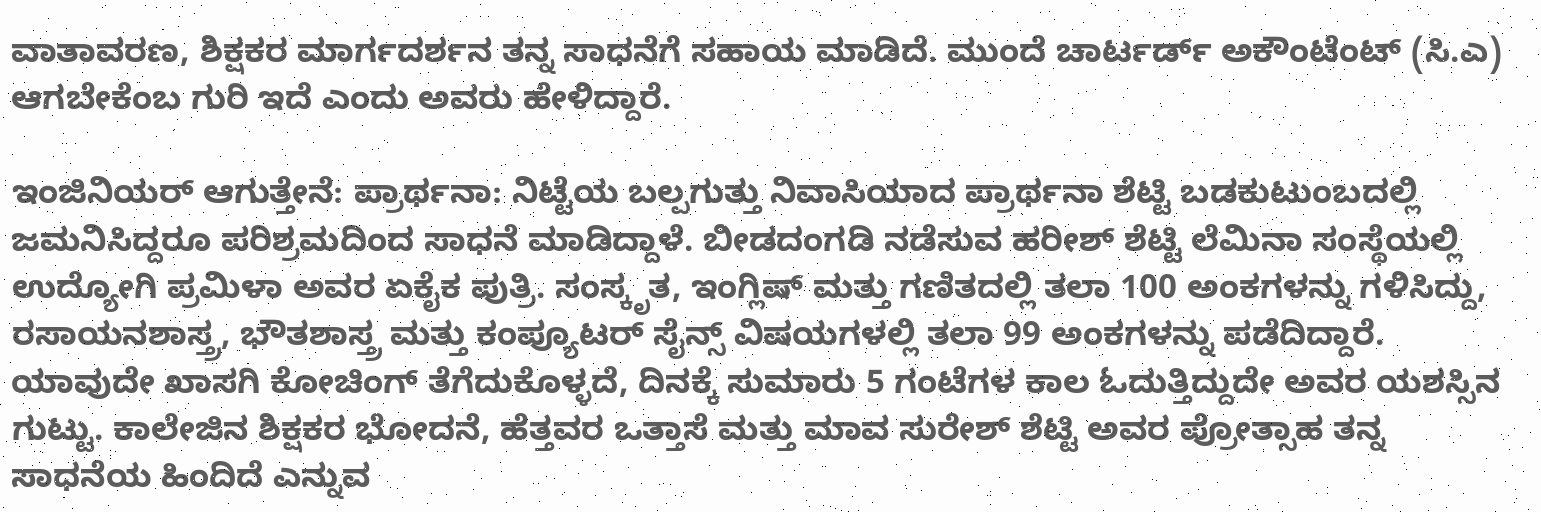ವಾತಾವರಣ, ಶಿಕ್ಷಕರ ಮಾರ್ಗದರ್ಶನ ತನ್ನ ಸಾಧನೆಗೆ ಸಹಾಯ ಮಾಡಿದೆ. ಮುಂದೆ ಚಾರ್ಟರ್ಡ್ ಅಕೌಂಟೆಂಟ್ (ಸಿ.ಎ) ಆಗಬೇಕೆಂಬ ಗುರಿ ಇದೆ ಎಂದು ಅವರು ಹೇಳಿದ್ದಾರೆ.

ಇಂಜಿನಿಯರ್ ಆಗುತ್ತೇನೆ: ಪ್ರಾರ್ಥನಾ: ನಿಟ್ಟೆಯ ಬಲ್ಪಗುತ್ತು ನಿವಾಸಿಯಾದ ಪ್ರಾರ್ಥನಾ ಶೆಟ್ಟಿ ಬಡಕುಟುಂಬದಲ್ಲಿ ಜಮನಿಸಿದ್ದರೂ ಪರಿಶ್ರಮದಿಂದ ಸಾಧನೆ ಮಾಡಿದ್ದಾಳೆ. ಬೀಡದಂಗಡಿ ನಡೆಸುವ ಹರೀಶ್ ಶೆಟ್ಟಿ ಲೆಮಿನಾ ಸಂಸ್ಥೆಯಲ್ಲಿ ಉದ್ಯೋಗಿ ಪ್ರಮಿಳಾ ಅವರ ಏಕೈಕ ಪುತ್ರಿ. ಸಂಸ್ಕೃತ, ಇಂಗ್ಲಿಷ್ ಮತ್ತು ಗಣಿತದಲ್ಲಿ ತಲಾ 100 ಅಂಕಗಳನ್ನು ಗಳಿಸಿದ್ದು, ರಸಾಯನಶಾಸ್ತ್ರ, ಭೌತಶಾಸ್ತ್ರ ಮತ್ತು ಕಂಪ್ಯೂಟರ್ ಸೈನ್ಸ್ ವಿಷಯಗಳಲ್ಲಿ ತಲಾ 99 ಅಂಕಗಳನ್ನು ಪಡೆದಿದ್ದಾರೆ. ಯಾವುದೇ ಖಾಸಗಿ ಕೋಚಿಂಗ್ ತೆಗೆದುಕೊಳ್ಳದೆ, ದಿನಕ್ಕೆ ಸುಮಾರು 5 ಗಂಟೆಗಳ ಕಾಲ ಓದುತ್ತಿದ್ದುದೇ ಅವರ ಯಶಸ್ಸಿನ ಗುಟ್ಟು. ಕಾಲೇಜಿನ ಶಿಕ್ಷಕರ ಭೋದನೆ, ಹೆತ್ತವರ ಒತ್ತಾಸೆ ಮತ್ತು ಮಾವ ಸುರೇಶ್ ಶೆಟ್ಟಿ ಅವರ ಪ್ರೋತ್ಸಾಹ ತನ್ನ ಸಾಧನೆಯ ಹಿಂದಿದೆ ಎನ್ನುವ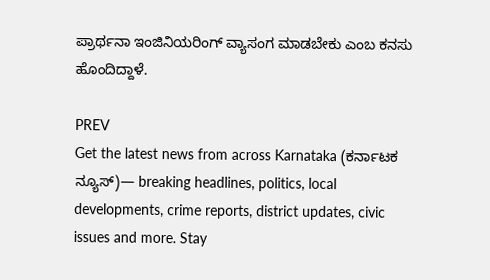ಪ್ರಾರ್ಥನಾ ಇಂಜಿನಿಯರಿಂಗ್ ವ್ಯಾಸಂಗ ಮಾಡಬೇಕು ಎಂಬ ಕನಸು ಹೊಂದಿದ್ದಾಳೆ.

PREV
Get the latest news from across Karnataka (ಕರ್ನಾಟಕ ನ್ಯೂಸ್)— breaking headlines, politics, local developments, crime reports, district updates, civic issues and more. Stay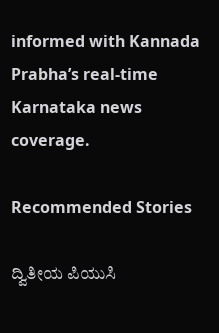informed with Kannada Prabha’s real‑time Karnataka news coverage.

Recommended Stories

ದ್ವಿತೀಯ ಪಿಯುಸಿ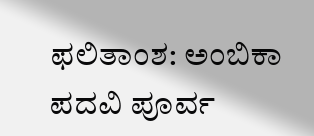ಫಲಿತಾಂಶ: ಅಂಬಿಕಾ ಪದವಿ ಪೂರ್ವ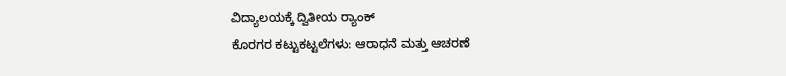ವಿದ್ಯಾಲಯಕ್ಕೆ ದ್ವಿತೀಯ ರ‍್ಯಾಂಕ್
ಕೊರಗರ ಕಟ್ಟುಕಟ್ಟಲೆಗಳು: ಆರಾಧನೆ ಮತ್ತು ಆಚರಣೆ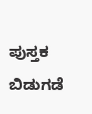ಪುಸ್ತಕ ಬಿಡುಗಡೆ